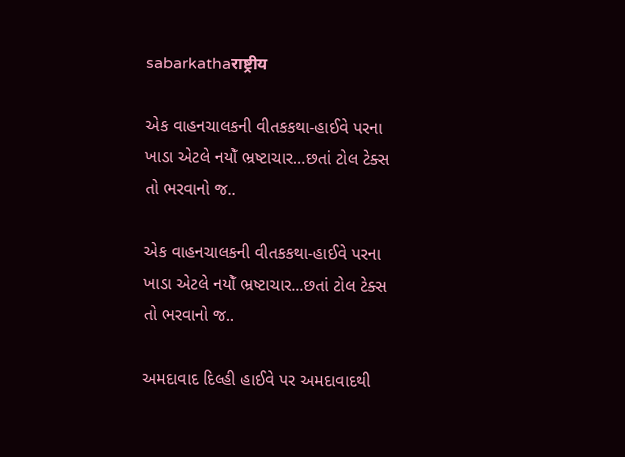sabarkathaराष्ट्रीय

એક વાહનચાલકની વીતકકથા-હાઈવે પરના ખાડા એટલે નયોઁ ભ્રષ્ટાચાર…છતાં ટોલ ટેક્સ તો ભરવાનો જ..

એક વાહનચાલકની વીતકકથા-હાઈવે પરના ખાડા એટલે નયોઁ ભ્રષ્ટાચાર...છતાં ટોલ ટેક્સ તો ભરવાનો જ..

અમદાવાદ દિલ્હી હાઈવે પર અમદાવાદથી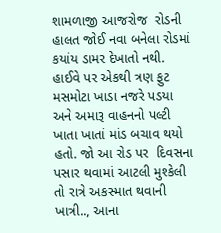શામળાજી આજરોજ  રોડની હાલત જોઈ નવા બનેલા રોડમાં કયાંય ડામર દેખાતો નથી. હાઈવે પર એકથી ત્રણ ફુટ મસમોટા ખાડા નજરે પડયા અને અમારૂ વાહનનો પલ્ટી ખાતા ખાતાં માંડ બચાવ થયો હતો. જો આ રોડ પર  દિવસના પસાર થવામાં આટલી મુશ્કેલી તો રાત્રે અકસ્માત થવાની ખાત્રી.., આના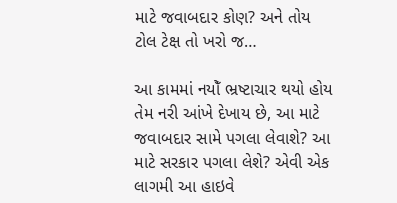માટે જવાબદાર કોણ? અને તોય ટોલ ટેક્ષ તો ખરો જ…

આ કામમાં નયોઁ ભ્રષ્ટાચાર થયો હોય તેમ નરી આંખે દેખાય છે, આ માટે જવાબદાર સામે પગલા લેવાશે? આ માટે સરકાર પગલા લેશે? એવી એક લાગમી આ હાઇવે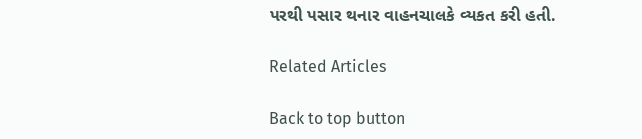પરથી પસાર થનાર વાહનચાલકે વ્યકત કરી હતી.

Related Articles

Back to top button